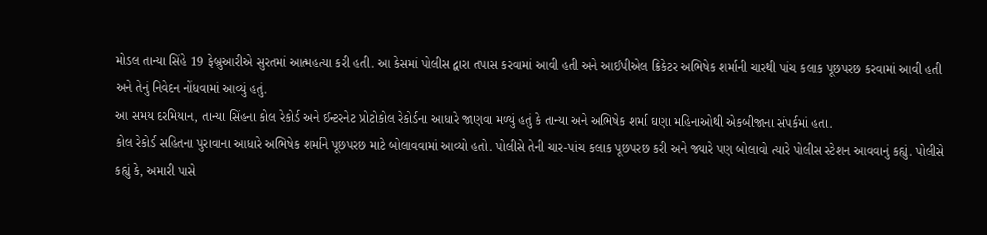મોડલ તાન્યા સિંહે 19 ફેબ્રુઆરીએ સુરતમાં આત્મહત્યા કરી હતી. આ કેસમાં પોલીસ દ્વારા તપાસ કરવામાં આવી હતી અને આઈપીએલ ક્રિકેટર અભિષેક શર્માની ચારથી પાંચ કલાક પૂછપરછ કરવામાં આવી હતી અને તેનું નિવેદન નોંધવામાં આવ્યું હતું.
આ સમય દરમિયાન, તાન્યા સિંહના કોલ રેકોર્ડ અને ઈન્ટરનેટ પ્રોટોકોલ રેકોર્ડના આધારે જાણવા મળ્યું હતું કે તાન્યા અને અભિષેક શર્મા ઘણા મહિનાઓથી એકબીજાના સંપર્કમાં હતા.
કોલ રેકોર્ડ સહિતના પુરાવાના આધારે અભિષેક શર્માને પૂછપરછ માટે બોલાવવામાં આવ્યો હતો. પોલીસે તેની ચાર-પાંચ કલાક પૂછપરછ કરી અને જ્યારે પણ બોલાવો ત્યારે પોલીસ સ્ટેશન આવવાનું કહ્યું. પોલીસે કહ્યું કે, અમારી પાસે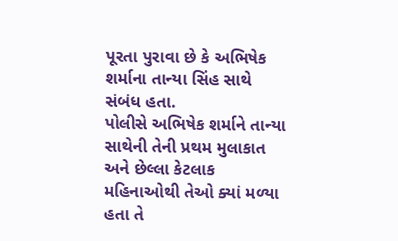પૂરતા પુરાવા છે કે અભિષેક શર્માના તાન્યા સિંહ સાથે સંબંધ હતા.
પોલીસે અભિષેક શર્માને તાન્યા સાથેની તેની પ્રથમ મુલાકાત અને છેલ્લા કેટલાક મહિનાઓથી તેઓ ક્યાં મળ્યા હતા તે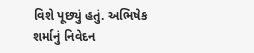વિશે પૂછ્યું હતું. અભિષેક શર્માનું નિવેદન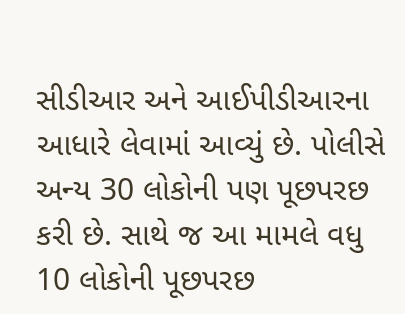સીડીઆર અને આઈપીડીઆરના આધારે લેવામાં આવ્યું છે. પોલીસે અન્ય 30 લોકોની પણ પૂછપરછ કરી છે. સાથે જ આ મામલે વધુ 10 લોકોની પૂછપરછ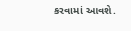કરવામાં આવશે.